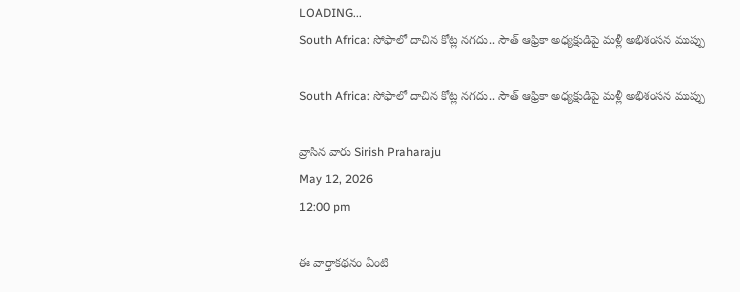LOADING...
South Africa: సోఫాలో దాచిన కోట్ల నగదు.. సౌత్ ఆఫ్రికా అధ్యక్షుడిపై మళ్లీ అభిశంసన ముప్పు

South Africa: సోఫాలో దాచిన కోట్ల నగదు.. సౌత్ ఆఫ్రికా అధ్యక్షుడిపై మళ్లీ అభిశంసన ముప్పు

వ్రాసిన వారు Sirish Praharaju
May 12, 2026
12:00 pm

ఈ వార్తాకథనం ఏంటి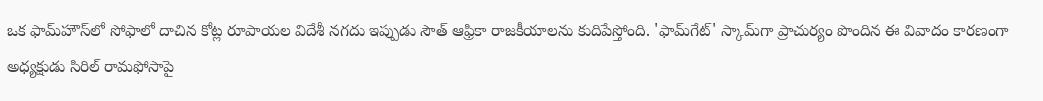ఒక ఫామ్‌హౌస్‌లో సోఫాలో దాచిన కోట్ల రూపాయల విదేశీ నగదు ఇప్పుడు సౌత్ ఆఫ్రికా రాజకీయాలను కుదిపేస్తోంది. 'ఫామ్‌గేట్' స్కామ్‌గా ప్రాచుర్యం పొందిన ఈ వివాదం కారణంగా అధ్యక్షుడు సిరిల్ రామఫోసాపై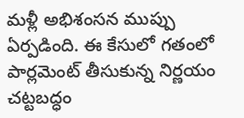మళ్లీ అభిశంసన ముప్పు ఏర్పడింది. ఈ కేసులో గతంలో పార్లమెంట్ తీసుకున్న నిర్ణయం చట్టబద్ధం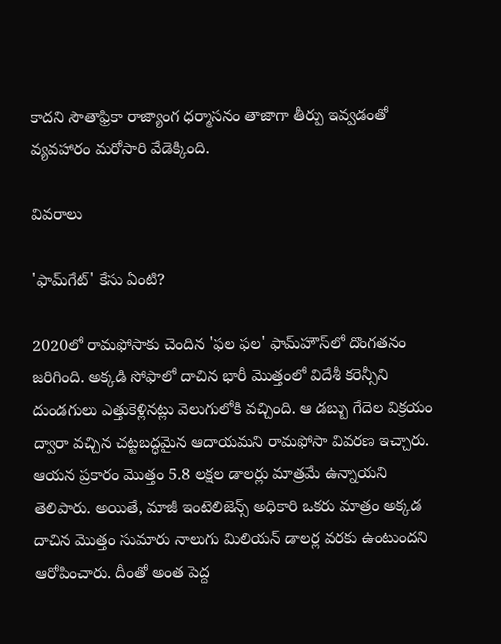కాదని సౌతాఫ్రికా రాజ్యాంగ ధర్మాసనం తాజాగా తీర్పు ఇవ్వడంతో వ్యవహారం మరోసారి వేడెక్కింది.

వివరాలు

'ఫామ్‌గేట్' కేసు ఏంటి?

2020లో రామఫోసాకు చెందిన 'ఫల ఫల' ఫామ్‌హౌస్‌లో దొంగతనం జరిగింది. అక్కడి సోఫాలో దాచిన భారీ మొత్తంలో విదేశీ కరెన్సీని దుండగులు ఎత్తుకెళ్లినట్లు వెలుగులోకి వచ్చింది. ఆ డబ్బు గేదెల విక్రయం ద్వారా వచ్చిన చట్టబద్ధమైన ఆదాయమని రామఫోసా వివరణ ఇచ్చారు. ఆయన ప్రకారం మొత్తం 5.8 లక్షల డాలర్లు మాత్రమే ఉన్నాయని తెలిపారు. అయితే, మాజీ ఇంటెలిజెన్స్ అధికారి ఒకరు మాత్రం అక్కడ దాచిన మొత్తం సుమారు నాలుగు మిలియన్ డాలర్ల వరకు ఉంటుందని ఆరోపించారు. దీంతో అంత పెద్ద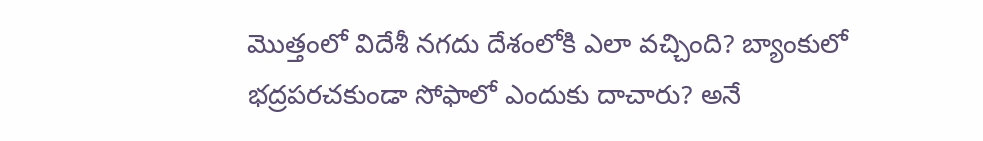మొత్తంలో విదేశీ నగదు దేశంలోకి ఎలా వచ్చింది? బ్యాంకులో భద్రపరచకుండా సోఫాలో ఎందుకు దాచారు? అనే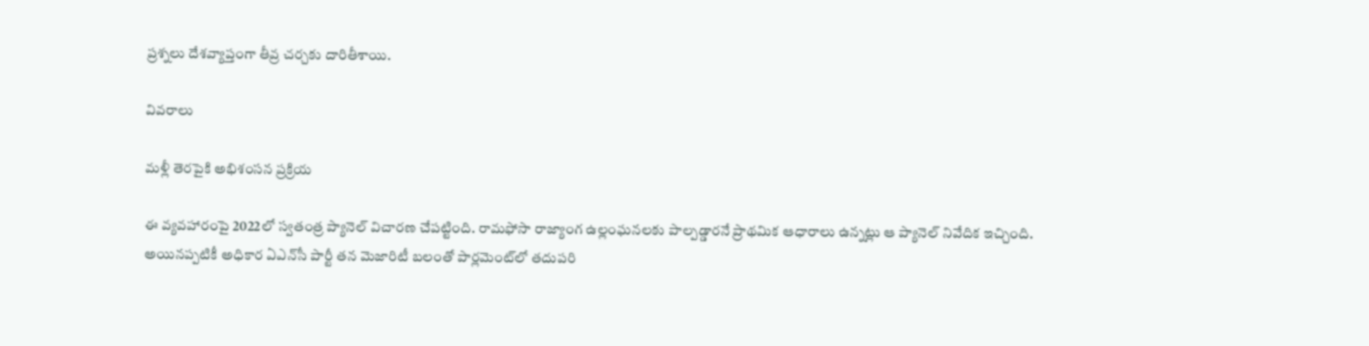ప్రశ్నలు దేశవ్యాప్తంగా తీవ్ర చర్చకు దారితీశాయి.

వివరాలు

మళ్లీ తెరపైకి అభిశంసన ప్రక్రియ

ఈ వ్యవహారంపై 2022లో స్వతంత్ర ప్యానెల్ విచారణ చేపట్టింది. రామఫోసా రాజ్యాంగ ఉల్లంఘనలకు పాల్పడ్డారనే ప్రాథమిక ఆధారాలు ఉన్నట్లు ఆ ప్యానెల్ నివేదిక ఇచ్చింది. అయినప్పటికీ అధికార ఏఎన్‌సీ పార్టీ తన మెజారిటీ బలంతో పార్లమెంట్‌లో తదుపరి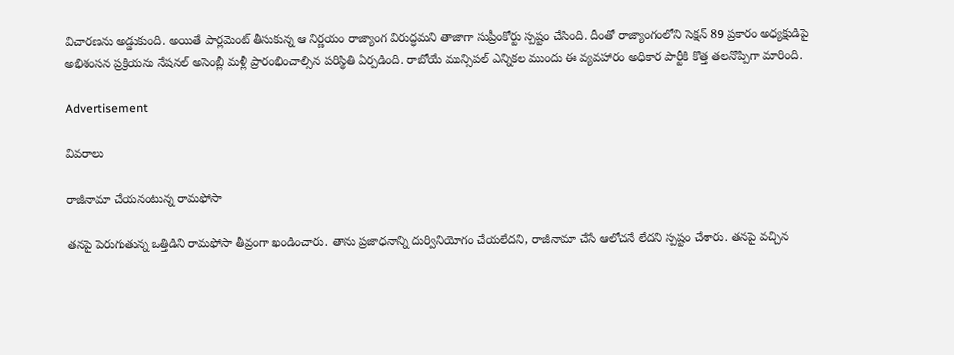విచారణను అడ్డుకుంది. అయితే పార్లమెంట్ తీసుకున్న ఆ నిర్ణయం రాజ్యాంగ విరుద్ధమని తాజాగా సుప్రీంకోర్టు స్పష్టం చేసింది. దీంతో రాజ్యాంగంలోని సెక్షన్ 89 ప్రకారం అధ్యక్షుడిపై అభిశంసన ప్రక్రియను నేషనల్ అసెంబ్లీ మళ్లీ ప్రారంభించాల్సిన పరిస్థితి ఏర్పడింది. రాబోయే మున్సిపల్ ఎన్నికల ముందు ఈ వ్యవహారం అధికార పార్టీకి కొత్త తలనొప్పిగా మారింది.

Advertisement

వివరాలు

రాజీనామా చేయనంటున్న రామఫోసా

తనపై పెరుగుతున్న ఒత్తిడిని రామఫోసా తీవ్రంగా ఖండించారు. తాను ప్రజాధనాన్ని దుర్వినియోగం చేయలేదని, రాజీనామా చేసే ఆలోచనే లేదని స్పష్టం చేశారు. తనపై వచ్చిన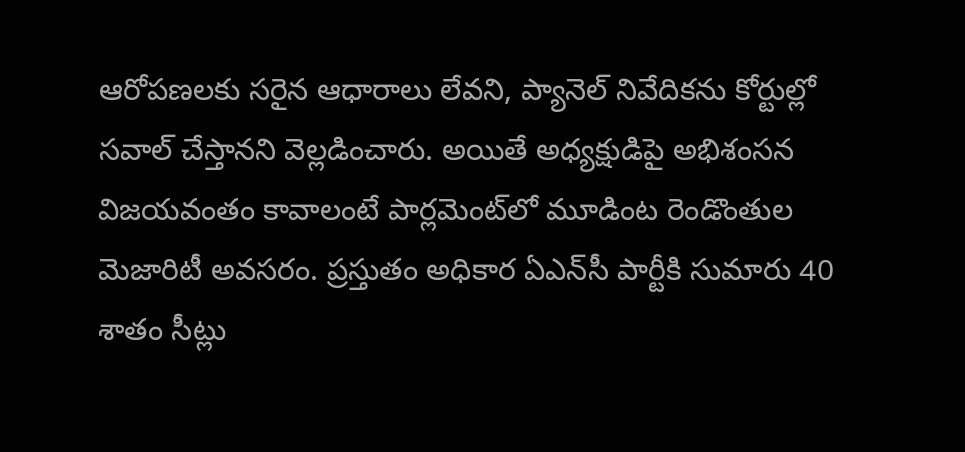ఆరోపణలకు సరైన ఆధారాలు లేవని, ప్యానెల్ నివేదికను కోర్టుల్లో సవాల్ చేస్తానని వెల్లడించారు. అయితే అధ్యక్షుడిపై అభిశంసన విజయవంతం కావాలంటే పార్లమెంట్‌లో మూడింట రెండొంతుల మెజారిటీ అవసరం. ప్రస్తుతం అధికార ఏఎన్‌సీ పార్టీకి సుమారు 40 శాతం సీట్లు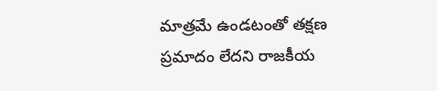మాత్రమే ఉండటంతో తక్షణ ప్రమాదం లేదని రాజకీయ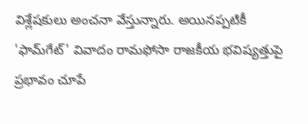విశ్లేషకులు అంచనా వేస్తున్నారు. అయినప్పటికీ 'ఫామ్‌గేట్' వివాదం రామఫోసా రాజకీయ భవిష్యత్తుపై ప్రభావం చూపే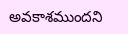అవకాశముందని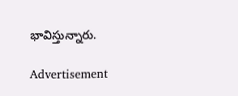భావిస్తున్నారు.

Advertisement